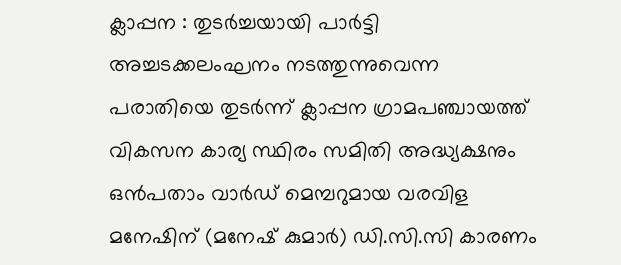ക്ലാപ്പന : തുടർച്ചയായി പാർട്ടി അച്ചടക്കലംഘനം നടത്തുന്നുവെന്ന പരാതിയെ തുടർന്ന് ക്ലാപ്പന ഗ്രാമപഞ്ചായത്ത് വികസന കാര്യ സ്ഥിരം സമിതി അദ്ധ്യക്ഷനും ഒൻപതാം വാർഡ് മെമ്പറുമായ വരവിള മനേഷിന് (മനേഷ് കുമാർ) ഡി.സി.സി കാരണം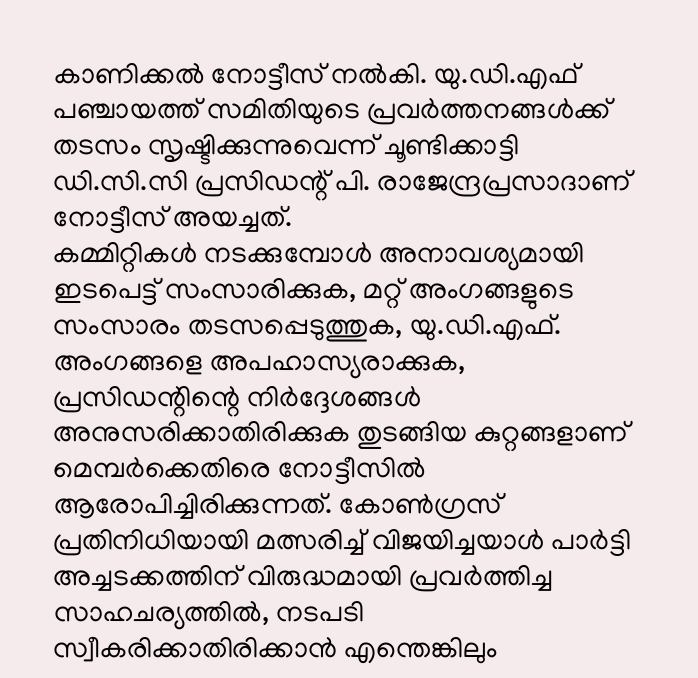കാണിക്കൽ നോട്ടീസ് നൽകി. യു.ഡി.എഫ് പഞ്ചായത്ത് സമിതിയുടെ പ്രവർത്തനങ്ങൾക്ക് തടസം സൃഷ്ടിക്കുന്നുവെന്ന് ചൂണ്ടിക്കാട്ടി ഡി.സി.സി പ്രസിഡന്റ് പി. രാജേന്ദ്രപ്രസാദാണ് നോട്ടീസ് അയച്ചത്.
കമ്മിറ്റികൾ നടക്കുമ്പോൾ അനാവശ്യമായി ഇടപെട്ട് സംസാരിക്കുക, മറ്റ് അംഗങ്ങളുടെ സംസാരം തടസപ്പെടുത്തുക, യു.ഡി.എഫ്. അംഗങ്ങളെ അപഹാസ്യരാക്കുക, പ്രസിഡന്റിന്റെ നിർദ്ദേശങ്ങൾ അനുസരിക്കാതിരിക്കുക തുടങ്ങിയ കുറ്റങ്ങളാണ് മെമ്പർക്കെതിരെ നോട്ടീസിൽ ആരോപിച്ചിരിക്കുന്നത്. കോൺഗ്രസ് പ്രതിനിധിയായി മത്സരിച്ച് വിജയിച്ചയാൾ പാർട്ടി അച്ചടക്കത്തിന് വിരുദ്ധമായി പ്രവർത്തിച്ച സാഹചര്യത്തിൽ, നടപടി സ്വീകരിക്കാതിരിക്കാൻ എന്തെങ്കിലും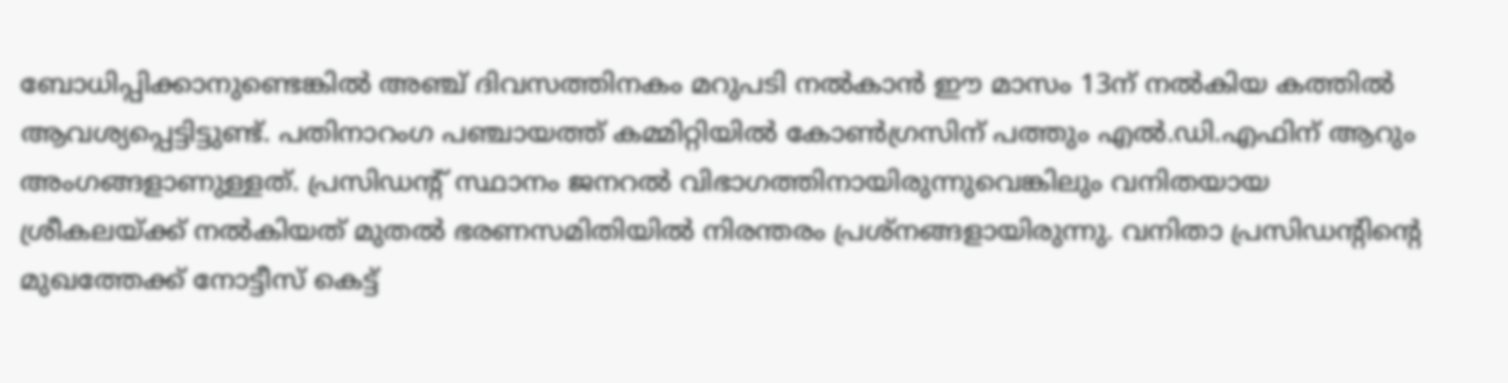ബോധിപ്പിക്കാനുണ്ടെങ്കിൽ അഞ്ച് ദിവസത്തിനകം മറുപടി നൽകാൻ ഈ മാസം 13ന് നൽകിയ കത്തിൽ ആവശ്യപ്പെട്ടിട്ടുണ്ട്. പതിനാറംഗ പഞ്ചായത്ത് കമ്മിറ്റിയിൽ കോൺഗ്രസിന് പത്തും എൽ.ഡി.എഫിന് ആറും അംഗങ്ങളാണുള്ളത്. പ്രസിഡന്റ് സ്ഥാനം ജനറൽ വിഭാഗത്തിനായിരുന്നുവെങ്കിലും വനിതയായ ശ്രീകലയ്ക്ക് നൽകിയത് മുതൽ ഭരണസമിതിയിൽ നിരന്തരം പ്രശ്നങ്ങളായിരുന്നു. വനിതാ പ്രസിഡന്റിന്റെ മുഖത്തേക്ക് നോട്ടീസ് കെട്ട്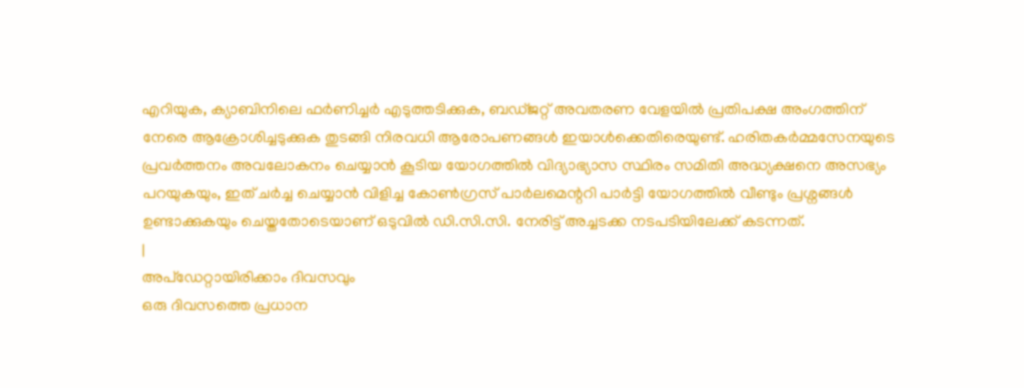എറിയുക, ക്യാബിനിലെ ഫർണിച്ചർ എടുത്തടിക്കുക, ബഡ്ജറ്റ് അവതരണ വേളയിൽ പ്രതിപക്ഷ അംഗത്തിന് നേരെ ആക്രോശിച്ചടുക്കുക തുടങ്ങി നിരവധി ആരോപണങ്ങൾ ഇയാൾക്കെതിരെയുണ്ട്. ഹരിതകർമ്മസേനയുടെ പ്രവർത്തനം അവലോകനം ചെയ്യാൻ കൂടിയ യോഗത്തിൽ വിദ്യാഭ്യാസ സ്ഥിരം സമിതി അദ്ധ്യക്ഷനെ അസഭ്യം പറയുകയും, ഇത് ചർച്ച ചെയ്യാൻ വിളിച്ച കോൺഗ്രസ് പാർലമെന്ററി പാർട്ടി യോഗത്തിൽ വീണ്ടും പ്രശ്നങ്ങൾ ഉണ്ടാക്കുകയും ചെയ്തതോടെയാണ് ഒടുവിൽ ഡി.സി.സി. നേരിട്ട് അച്ചടക്ക നടപടിയിലേക്ക് കടന്നത്.
|
അപ്ഡേറ്റായിരിക്കാം ദിവസവും
ഒരു ദിവസത്തെ പ്രധാന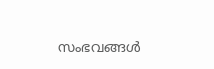സംഭവങ്ങൾ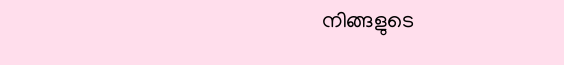നിങ്ങളുടെ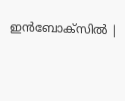ഇൻബോക്സിൽ |